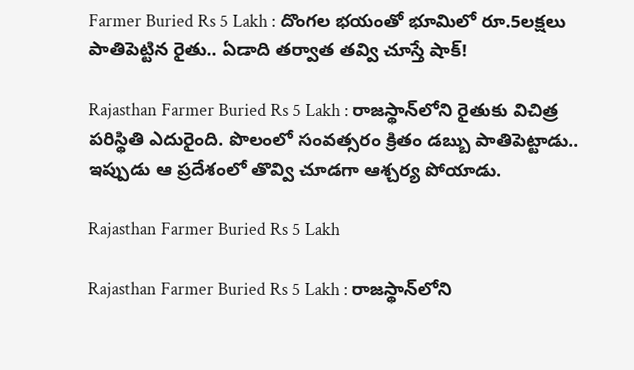Farmer Buried Rs 5 Lakh : దొంగల భయంతో భూమిలో రూ.5లక్షలు పాతిపెట్టిన రైతు.. ఏడాది తర్వాత తవ్వి చూస్తే షాక్!

Rajasthan Farmer Buried Rs 5 Lakh : రాజస్థాన్‌లోని రైతుకు విచిత్ర పరిస్థితి ఎదురైంది. పొలంలో సంవత్సరం క్రితం డబ్బు పాతిపెట్టాడు.. ఇప్పుడు ఆ ప్రదేశంలో తొవ్వి చూడగా ఆశ్చర్య పోయాడు.

Rajasthan Farmer Buried Rs 5 Lakh

Rajasthan Farmer Buried Rs 5 Lakh : రాజస్థాన్‌లోని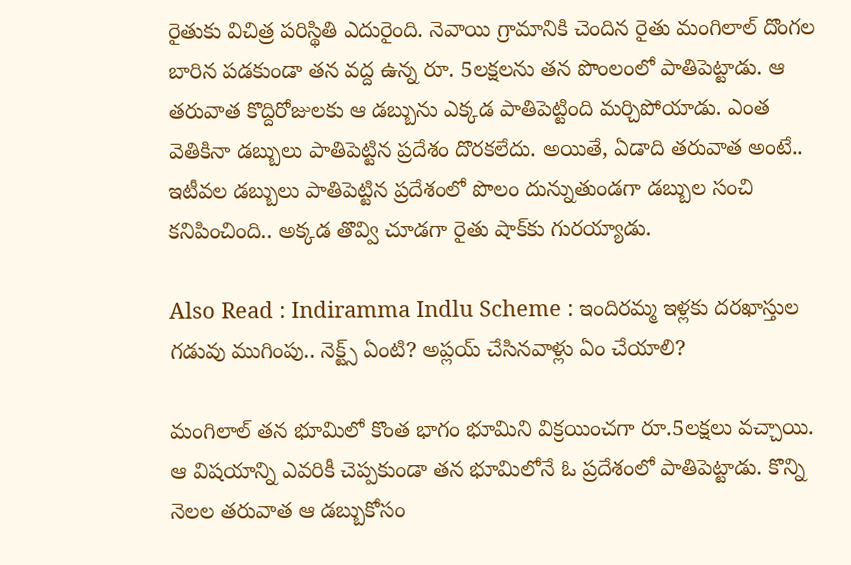రైతుకు విచిత్ర పరిస్థితి ఎదురైంది. నెవాయి గ్రామానికి చెందిన రైతు మంగిలాల్ దొంగల బారిన పడకుండా తన వద్ద ఉన్న రూ. 5లక్షలను తన పొంలంలో పాతిపెట్టాడు. ఆ తరువాత కొద్దిరోజులకు ఆ డబ్బును ఎక్కడ పాతిపెట్టింది మర్చిపోయాడు. ఎంత వెతికినా డబ్బులు పాతిపెట్టిన ప్రదేశం దొరకలేదు. అయితే, ఏడాది తరువాత అంటే.. ఇటీవల డబ్బులు పాతిపెట్టిన ప్రదేశంలో పొలం దున్నుతుండగా డబ్బుల సంచి కనిపించింది.. అక్కడ తొవ్వి చూడగా రైతు షాక్‌కు గురయ్యాడు.

Also Read : Indiramma Indlu Scheme : ఇందిరమ్మ ఇళ్లకు దరఖాస్తుల గడువు ముగింపు.. నెక్ట్స్ ఏంటి? అప్లయ్ చేసినవాళ్లు ఏం చేయాలి?

మంగిలాల్ తన భూమిలో కొంత భాగం భూమిని విక్రయించగా రూ.5లక్షలు వచ్చాయి. ఆ విషయాన్ని ఎవరికీ చెప్పకుండా తన భూమిలోనే ఓ ప్రదేశంలో పాతిపెట్టాడు. కొన్ని నెలల తరువాత ఆ డబ్బుకోసం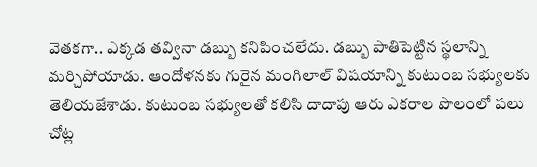వెతకగా.. ఎక్కడ తవ్వినా డబ్బు కనిపించలేదు. డబ్బు పాతిపెట్టిన స్థలాన్ని మర్చిపోయాడు. ఆందోళనకు గురైన మంగిలాల్ విషయాన్ని కుటుంబ సభ్యులకు తెలియజేశాడు. కుటుంబ సభ్యులతో కలిసి దాదాపు ఆరు ఎకరాల పొలంలో పలు చోట్ల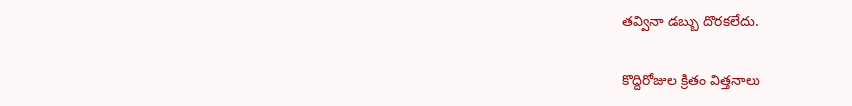తవ్వినా డబ్బు దొరకలేదు.

కొద్దిరోజుల క్రితం విత్తనాలు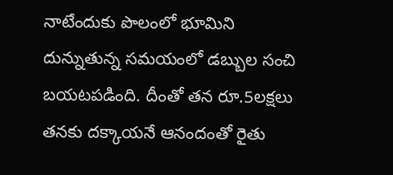నాటేందుకు పొలంలో భూమిని దున్నుతున్న సమయంలో డబ్బుల సంచి బయటపడింది. దీంతో తన రూ.5లక్షలు తనకు దక్కాయనే ఆనందంతో రైతు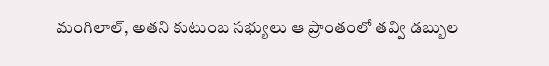మంగిలాల్, అతని కుటుంబ సభ్యులు ఆ ప్రాంతంలో తవ్వి డబ్బుల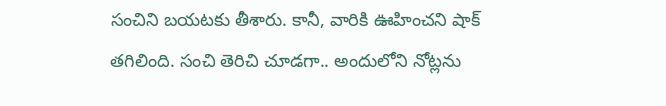సంచిని బయటకు తీశారు. కానీ, వారికి ఊహించని షాక్ తగిలింది. సంచి తెరిచి చూడగా.. అందులోని నోట్లను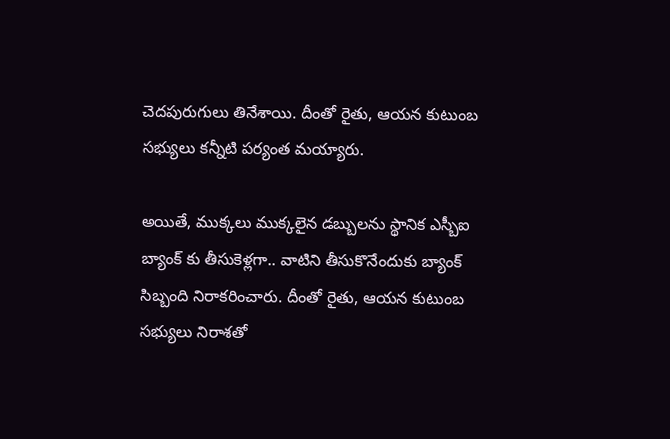చెదపురుగులు తినేశాయి. దీంతో రైతు, ఆయన కుటుంబ సభ్యులు కన్నీటి పర్యంత మయ్యారు.

అయితే, ముక్కలు ముక్కలైన డబ్బులను స్థానిక ఎస్బీఐ బ్యాంక్ కు తీసుకెళ్లగా.. వాటిని తీసుకొనేందుకు బ్యాంక్ సిబ్బంది నిరాకరించారు. దీంతో రైతు, ఆయన కుటుంబ సభ్యులు నిరాశతో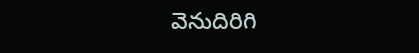వెనుదిరిగి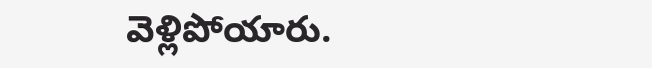వెళ్లిపోయారు.